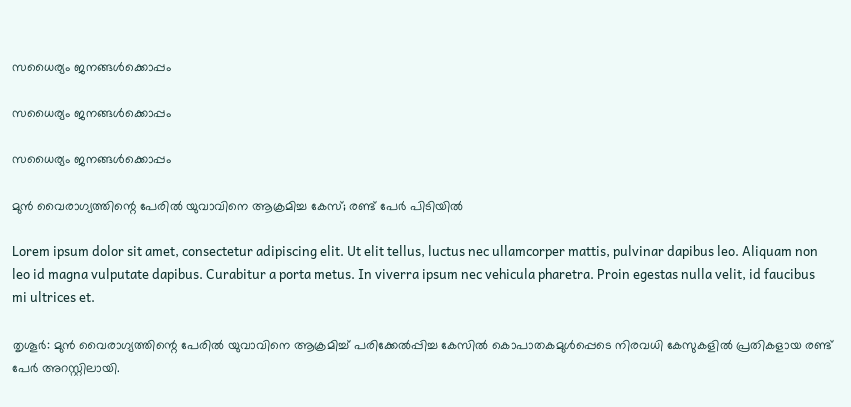സധൈര്യം ജനങ്ങൾക്കൊപ്പം

സധൈര്യം ജനങ്ങൾക്കൊപ്പം

സധൈര്യം ജനങ്ങൾക്കൊപ്പം

മുൻ വൈരാഗ്യത്തിന്റെ പേരിൽ യുവാവിനെ ആക്രമിച്ച കേസ്; രണ്ട് പേർ പിടിയിൽ

Lorem ipsum dolor sit amet, consectetur adipiscing elit. Ut elit tellus, luctus nec ullamcorper mattis, pulvinar dapibus leo. Aliquam non leo id magna vulputate dapibus. Curabitur a porta metus. In viverra ipsum nec vehicula pharetra. Proin egestas nulla velit, id faucibus mi ultrices et.

തൃശൂർ: മുൻ വൈരാഗ്യത്തിന്റെ പേരിൽ യുവാവിനെ ആക്രമിച്ച് പരിക്കേൽപ്പിച്ച കേസിൽ കൊപാതകമുൾപ്പെടെ നിരവധി കേസുകളിൽ പ്രതികളായ രണ്ട് പേർ അറസ്റ്റിലായി.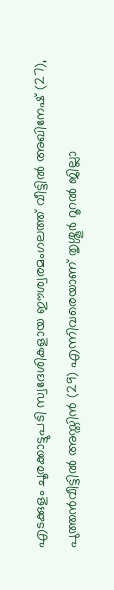എടക്കുളം ചൂരക്കാട്ടുപടി സ്വദേശികളായ ഈശ്വരമംഗലത്ത് വീട്ടിൽ അഖിനേഷ് (27), പുത്തൻവീട്ടിൽ അസ്തിൻ (29) എന്നിവരെയാണ് തൃശ്ശൂർ റൂറൽ ജില്ലാ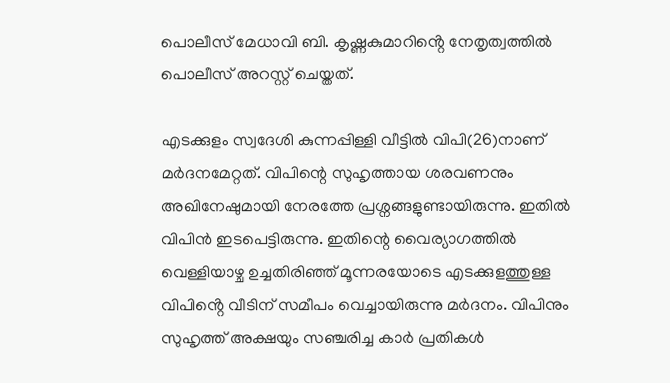പൊലീസ് മേധാവി ബി. കൃഷ്ണകുമാറിൻ്റെ നേതൃത്വത്തിൽ പൊലീസ് അറസ്റ്റ് ചെയ്തത്.

എടക്കുളം സ്വദേശി കുന്നപ്പിള്ളി വീട്ടിൽ വിപി(26)നാണ് മർദനമേറ്റത്. വിപിന്റെ സുഹൃത്തായ ശരവണനും അഖിനേഷുമായി നേരത്തേ പ്രശ്നങ്ങളുണ്ടായിരുന്നു. ഇതിൽ വിപിൻ ഇടപെട്ടിരുന്നു. ഇതിന്റെ വൈര്യാഗത്തിൽ വെള്ളിയാഴ്ച ഉച്ചതിരിഞ്ഞ് മൂന്നരയോടെ എടക്കുളത്തുള്ള വിപിൻ്റെ വീടിന് സമീപം വെച്ചായിരുന്നു മർദനം. വിപിനും സുഹൃത്ത് അക്ഷയും സഞ്ചരിച്ച കാർ പ്രതികൾ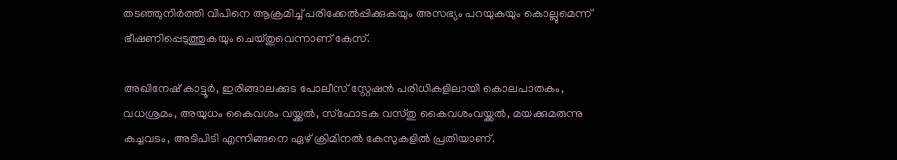തടഞ്ഞുനിർത്തി വിപിനെ ആക്രമിച്ച് പരിക്കേൽപ്പിക്കുകയും അസഭ്യം പറയുകയും കൊല്ലുമെന്ന് ഭീഷണിപ്പെടുത്തുകയും ചെയ്തുവെന്നാണ് കേസ്.

അഖിനേഷ് കാട്ടൂർ, ഇരിങ്ങാലക്കുട പോലീസ് സ്റ്റേഷൻ പരിധികളിലായി കൊലപാതകം, വധശ്രമം, അയുധം കൈവശം വയ്ക്കൽ, സ്ഫോടക വസ്തു കൈവശംവയ്ക്കൽ, മയക്കുമരുന്നു കച്ചവടം, അടിപിടി എന്നിങ്ങനെ ഏഴ് ക്രിമിനൽ കേസുകളിൽ പ്രതിയാണ്.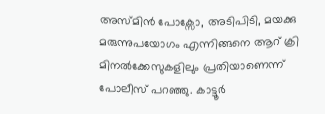അസ്മിൻ പോക്സോ, അടിപിടി, മയക്കു മരുന്നുപയോഗം എന്നിങ്ങനെ ആറ് ക്രി മിനൽക്കേസുകളിലും പ്രതിയാണെന്ന് പോലീസ് പറഞ്ഞു. കാട്ടൂർ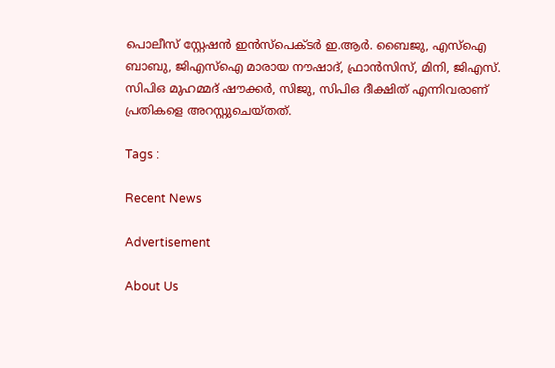പൊലീസ് സ്റ്റേഷൻ ഇൻസ്പെക്ടർ ഇ.ആർ. ബൈജു, എസ്ഐ ബാബു, ജിഎസ്ഐ മാരായ നൗഷാദ്, ഫ്രാൻസിസ്, മിനി, ജിഎസ്. സിപിഒ മുഹമ്മദ് ഷൗക്കർ, സിജു, സിപിഒ ദീക്ഷിത് എന്നിവരാണ് പ്രതികളെ അറസ്റ്റുചെയ്തത്.

Tags :

Recent News

Advertisement

About Us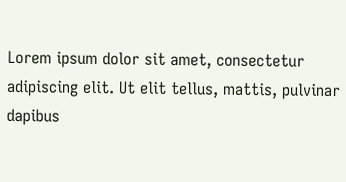Lorem ipsum dolor sit amet, consectetur adipiscing elit. Ut elit tellus, mattis, pulvinar dapibus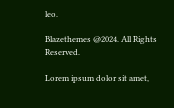leo.

Blazethemes @2024. All Rights Reserved.

Lorem ipsum dolor sit amet,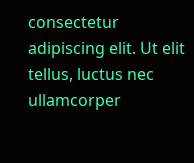consectetur adipiscing elit. Ut elit tellus, luctus nec ullamcorper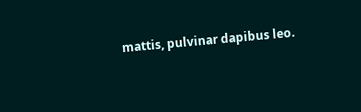mattis, pulvinar dapibus leo.